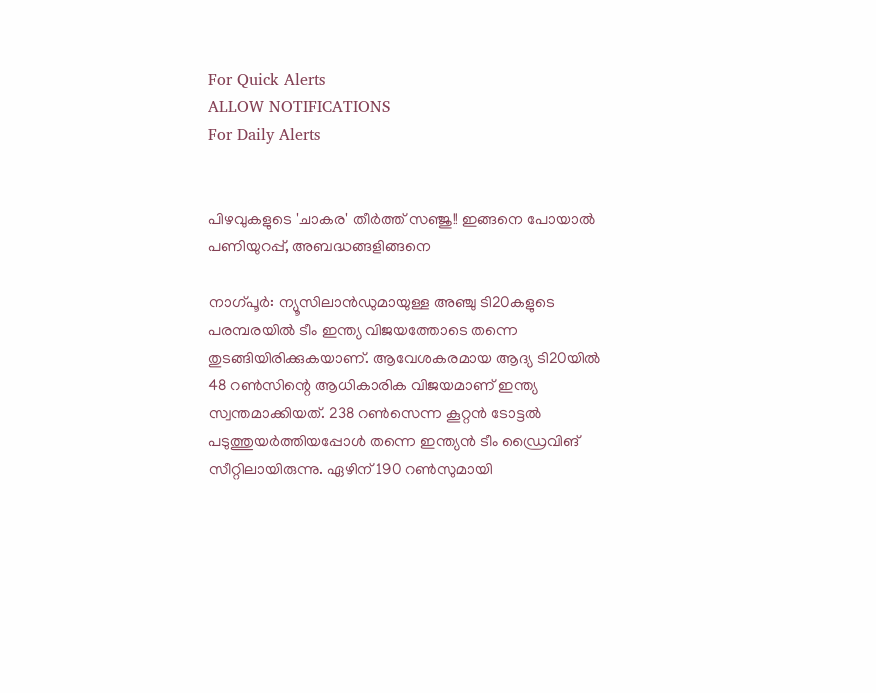For Quick Alerts
ALLOW NOTIFICATIONS
For Daily Alerts


പിഴവുകളുടെ 'ചാകര' തീര്‍ത്ത് സഞ്ജു!! ഇങ്ങനെ പോയാല്‍ പണിയുറപ്പ്, അബദ്ധങ്ങളിങ്ങനെ

നാഗ്പൂര്‍: ന്യൂസിലാന്‍ഡുമായുള്ള അഞ്ചു ടി20കളുടെ പരമ്പരയില്‍ ടീം ഇന്ത്യ വിജയത്തോടെ തന്നെ തുടങ്ങിയിരിക്കുകയാണ്. ആവേശകരമായ ആദ്യ ടി20യില്‍ 48 റണ്‍സിന്റെ ആധികാരിക വിജയമാണ് ഇന്ത്യ സ്വന്തമാക്കിയത്. 238 റണ്‍സെന്ന കൂറ്റന്‍ ടോട്ടല്‍ പടുത്തുയര്‍ത്തിയപ്പോള്‍ തന്നെ ഇന്ത്യന്‍ ടീം ഡ്രൈവിങ് സീറ്റിലായിരുന്നു. ഏഴിന് 190 റണ്‍സുമായി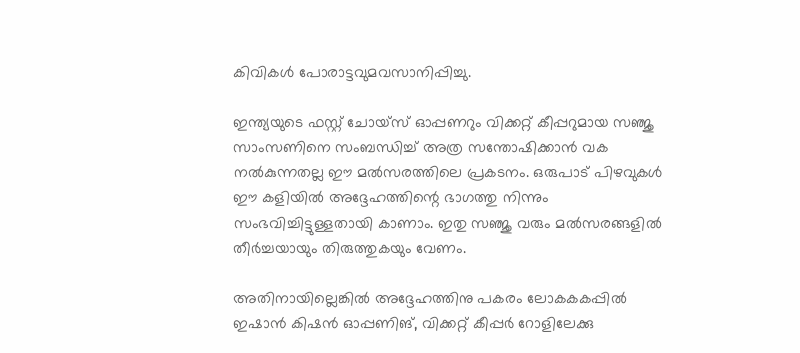കിവികള്‍ പോരാട്ടവുമവസാനിപ്പിച്ചു.

ഇന്ത്യയുടെ ഫസ്റ്റ് ചോയ്‌സ് ഓപ്പണറും വിക്കറ്റ് കീപ്പറുമായ സഞ്ജു സാംസണിനെ സംബന്ധിച്ച് അത്ര സന്തോഷിക്കാന്‍ വക നല്‍കുന്നതല്ല ഈ മല്‍സരത്തിലെ പ്രകടനം. ഒരുപാട് പിഴവുകള്‍ ഈ കളിയില്‍ അദ്ദേഹത്തിന്റെ ഭാഗത്തു നിന്നും സംഭവിച്ചിട്ടുള്ളതായി കാണാം. ഇതു സഞ്ജു വരും മല്‍സരങ്ങളില്‍ തീര്‍ച്ചയായും തിരുത്തുകയും വേണം.

അതിനായില്ലെങ്കില്‍ അദ്ദേഹത്തിനു പകരം ലോകകകപ്പില്‍ ഇഷാന്‍ കിഷന്‍ ഓപ്പണിങ്, വിക്കറ്റ് കീപ്പര്‍ റോളിലേക്കു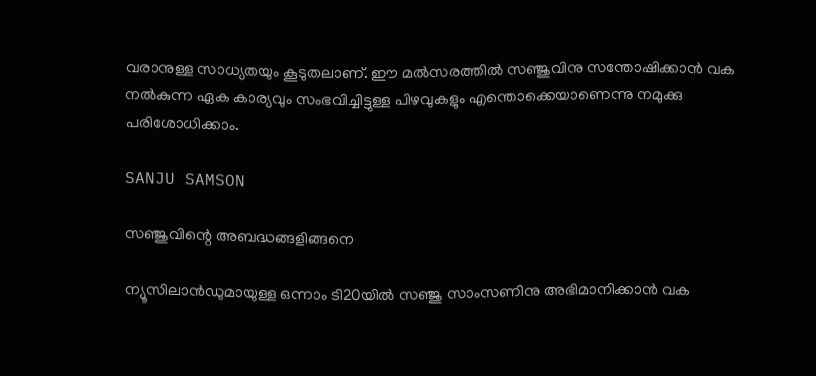വരാനുള്ള സാധ്യതയും കൂടുതലാണ്. ഈ മല്‍സരത്തില്‍ സഞ്ജുവിനു സന്തോഷിക്കാന്‍ വക നല്‍കുന്ന ഏക കാര്യവും സംഭവിച്ചിട്ടുള്ള പിഴവുകളും എന്തൊക്കെയാണെന്നു നമുക്കു പരിശോധിക്കാം.

SANJU SAMSON

സഞ്ജുവിന്റെ അബദ്ധങ്ങളിങ്ങനെ

ന്യൂസിലാന്‍ഡുമായുള്ള ഒന്നാം ടി20യില്‍ സഞ്ജു സാംസണിനു അഭിമാനിക്കാന്‍ വക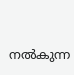നല്‍കുന്ന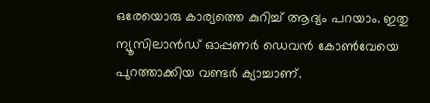ഒരേയൊരു കാര്യത്തെ കുറിച്ച് ആദ്യം പറയാം. ഇതു ന്യൂസിലാന്‍ഡ് ഓപ്പണര്‍ ഡെവന്‍ കോണ്‍വേയെ പുറത്താക്കിയ വണ്ടര്‍ ക്യാച്ചാണ്.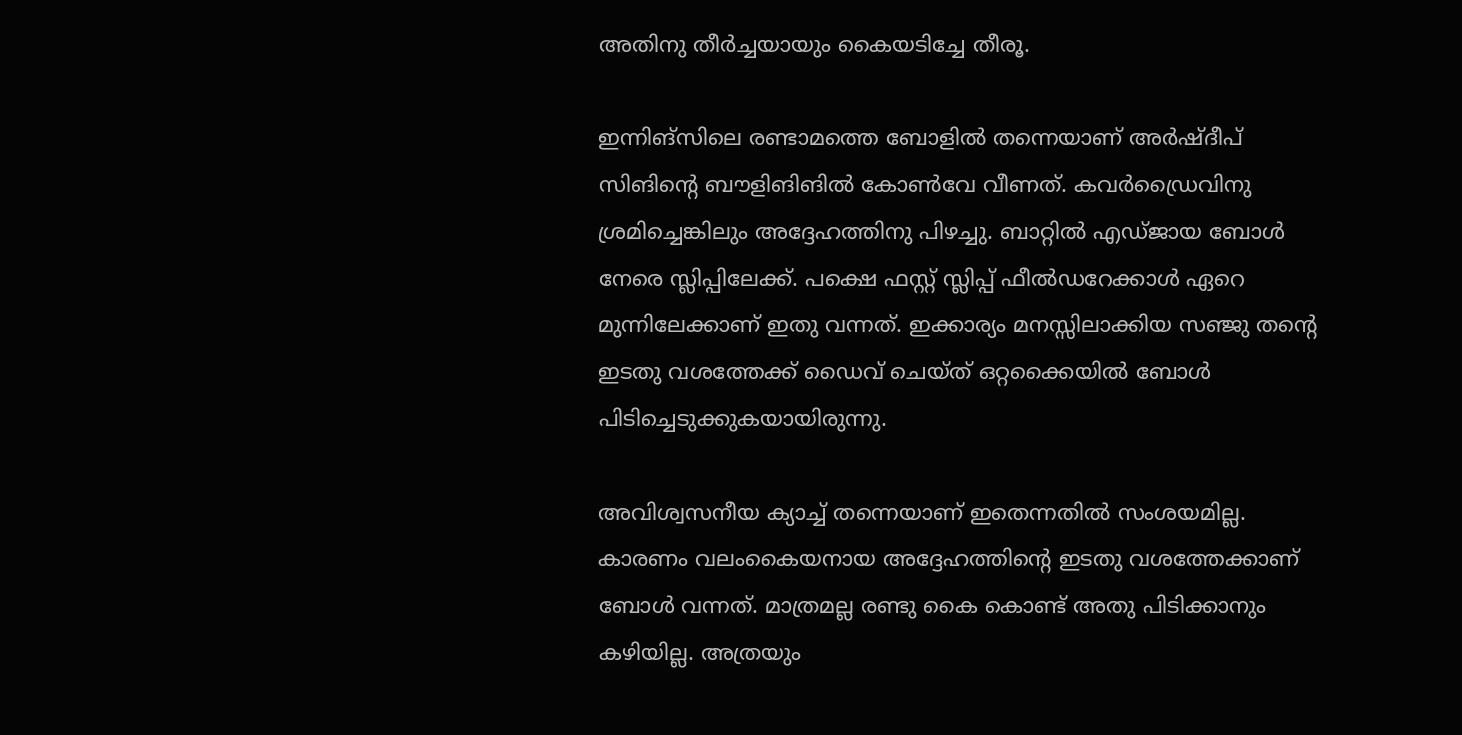അതിനു തീര്‍ച്ചയായും കൈയടിച്ചേ തീരൂ.

ഇന്നിങ്‌സിലെ രണ്ടാമത്തെ ബോളില്‍ തന്നെയാണ് അര്‍ഷ്ദീപ് സിങിന്റെ ബൗളിങിങില്‍ കോണ്‍വേ വീണത്. കവര്‍ഡ്രൈവിനു ശ്രമിച്ചെങ്കിലും അദ്ദേഹത്തിനു പിഴച്ചു. ബാറ്റില്‍ എഡ്ജായ ബോള്‍ നേരെ സ്ലിപ്പിലേക്ക്. പക്ഷെ ഫസ്റ്റ് സ്ലിപ്പ് ഫീല്‍ഡറേക്കാള്‍ ഏറെ മുന്നിലേക്കാണ് ഇതു വന്നത്. ഇക്കാര്യം മനസ്സിലാക്കിയ സഞ്ജു തന്റെ ഇടതു വശത്തേക്ക് ഡൈവ് ചെയ്ത് ഒറ്റക്കൈയില്‍ ബോള്‍ പിടിച്ചെടുക്കുകയായിരുന്നു.

അവിശ്വസനീയ ക്യാച്ച് തന്നെയാണ് ഇതെന്നതില്‍ സംശയമില്ല. കാരണം വലംകൈയനായ അദ്ദേഹത്തിന്റെ ഇടതു വശത്തേക്കാണ് ബോള്‍ വന്നത്. മാത്രമല്ല രണ്ടു കൈ കൊണ്ട് അതു പിടിക്കാനും കഴിയില്ല. അത്രയും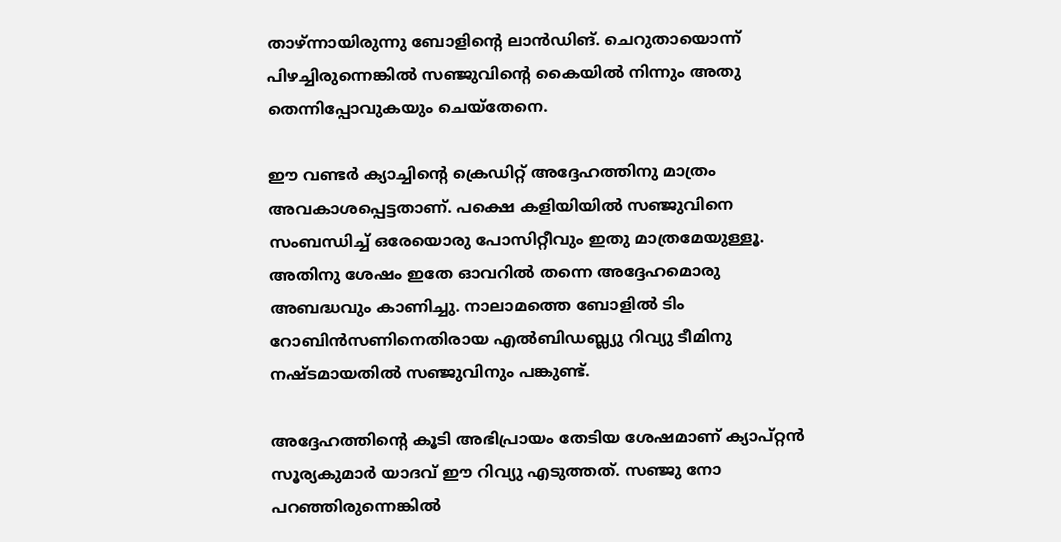താഴ്ന്നായിരുന്നു ബോളിന്റെ ലാന്‍ഡിങ്. ചെറുതായൊന്ന് പിഴച്ചിരുന്നെങ്കില്‍ സഞ്ജുവിന്റെ കൈയില്‍ നിന്നും അതു തെന്നിപ്പോവുകയും ചെയ്‌തേനെ.

ഈ വണ്ടര്‍ ക്യാച്ചിന്റെ ക്രെഡിറ്റ് അദ്ദേഹത്തിനു മാത്രം അവകാശപ്പെട്ടതാണ്. പക്ഷെ കളിയിയില്‍ സഞ്ജുവിനെ സംബന്ധിച്ച് ഒരേയൊരു പോസിറ്റീവും ഇതു മാത്രമേയുള്ളൂ. അതിനു ശേഷം ഇതേ ഓവറില്‍ തന്നെ അദ്ദേഹമൊരു അബദ്ധവും കാണിച്ചു. നാലാമത്തെ ബോളില്‍ ടിം റോബിന്‍സണിനെതിരായ എല്‍ബിഡബ്ല്യു റിവ്യു ടീമിനു നഷ്ടമായതില്‍ സഞ്ജുവിനും പങ്കുണ്ട്.

അദ്ദേഹത്തിന്റെ കൂടി അഭിപ്രായം തേടിയ ശേഷമാണ് ക്യാപ്റ്റന്‍ സൂര്യകുമാര്‍ യാദവ് ഈ റിവ്യു എടുത്തത്. സഞ്ജു നോ പറഞ്ഞിരുന്നെങ്കില്‍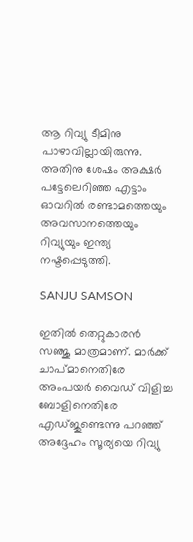ആ റിവ്യു ടീമിനു പാഴാവില്ലായിരുന്നു. അതിനു ശേഷം അക്ഷര്‍ പട്ടേലെറിഞ്ഞ എട്ടാം ഓവറില്‍ രണ്ടാമത്തെയും അവസാനത്തെയും റിവ്യുയും ഇന്ത്യ നഷ്ടപ്പെടുത്തി.

SANJU SAMSON

ഇതില്‍ തെറ്റുകാരന്‍ സഞ്ജു മാത്രമാണ്. മാര്‍ക്ക് ചാപ്മാനെതിരേ അംപയര്‍ വൈഡ് വിളിച്ച ബോളിനെതിരേ എഡ്ജുണ്ടെന്നു പറഞ്ഞ് അദ്ദേഹം സൂര്യയെ റിവ്യു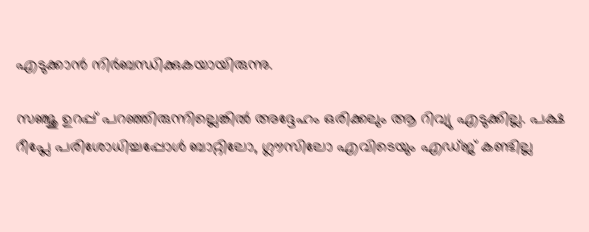എടുക്കാന്‍ നിര്‍ബന്ധിക്കുകയായിരുന്നു.

സഞ്ജു ഉറപ്പ് പറഞ്ഞിരുന്നില്ലെങ്കില്‍ അദ്ദേഹം ഒരിക്കലും ആ റിവ്യു എടുക്കില്ല. പക്ഷ റീപ്ലേ പരിശോധിച്ചപ്പോള്‍ ബാറ്റിലോ, ഗ്ലൗസിലോ എവിടെയും എഡ്ജ് കണ്ടില്ല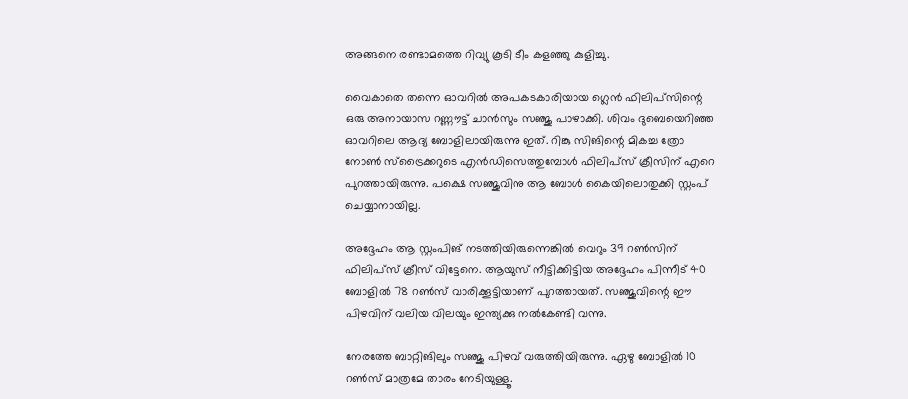അങ്ങനെ രണ്ടാമത്തെ റിവ്യു കൂടി ടീം കളഞ്ഞു കുളിച്ചു.

വൈകാതെ തന്നെ ഓവറില്‍ അപകടകാരിയായ ഗ്ലെന്‍ ഫിലിപ്‌സിന്റെ ഒരു അനായാസ റണ്ണൗട്ട് ചാന്‍സും സഞ്ജു പാഴാക്കി. ശിവം ദുബെയെറിഞ്ഞ ഓവറിലെ ആദ്യ ബോളിലായിരുന്നു ഇത്. റിങ്കു സിങിന്റെ മികച്ച ത്രോ നോണ്‍ സ്‌ട്രൈക്കറുടെ എന്‍ഡിസെത്തുമ്പോള്‍ ഫിലിപ്‌സ് ക്രീസിന് എറെ പുറത്തായിരുന്നു. പക്ഷെ സഞ്ജുവിനു ആ ബോള്‍ കൈയിലൊതുക്കി സ്റ്റംപ് ചെയ്യാനായില്ല.

അദ്ദേഹം ആ സ്റ്റംപിങ് നടത്തിയിരുന്നെങ്കില്‍ വെറും 39 റണ്‍സിന് ഫിലിപ്‌സ് ക്രീസ് വിട്ടേനെ. ആയുസ് നീട്ടിക്കിട്ടിയ അദ്ദേഹം പിന്നീട് 40 ബോളില്‍ 78 റണ്‍സ് വാരിക്കൂട്ടിയാണ് പുറത്തായത്. സഞ്ജുവിന്റെ ഈ പിഴവിന് വലിയ വിലയും ഇന്ത്യക്കു നല്‍കേണ്ടി വന്നു.

നേരത്തേ ബാറ്റിങിലും സഞ്ജു പിഴവ് വരുത്തിയിരുന്നു. ഏഴു ബോളില്‍ 10 റണ്‍സ് മാത്രമേ താരം നേടിയുള്ളൂ.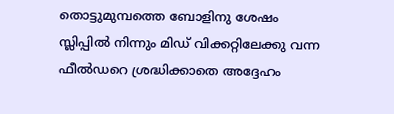തൊട്ടുമുമ്പത്തെ ബോളിനു ശേഷം സ്ലിപ്പില്‍ നിന്നും മിഡ് വിക്കറ്റിലേക്കു വന്ന ഫീല്‍ഡറെ ശ്രദ്ധിക്കാതെ അദ്ദേഹം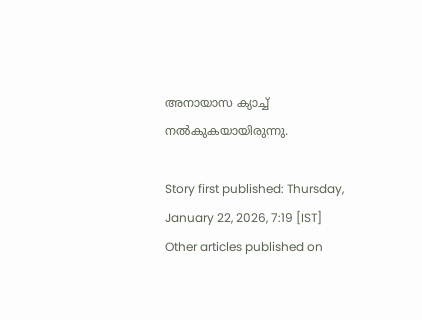അനായാസ ക്യാച്ച് നല്‍കുകയായിരുന്നു.

Story first published: Thursday, January 22, 2026, 7:19 [IST]
Other articles published on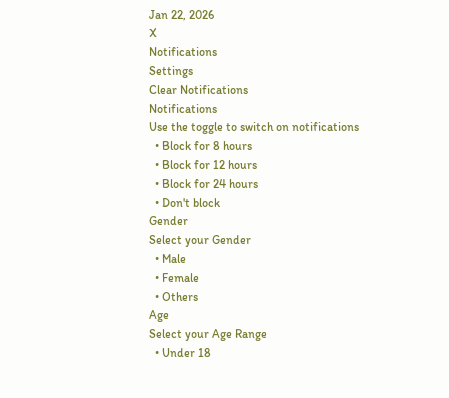Jan 22, 2026
X
Notifications
Settings
Clear Notifications
Notifications
Use the toggle to switch on notifications
  • Block for 8 hours
  • Block for 12 hours
  • Block for 24 hours
  • Don't block
Gender
Select your Gender
  • Male
  • Female
  • Others
Age
Select your Age Range
  • Under 18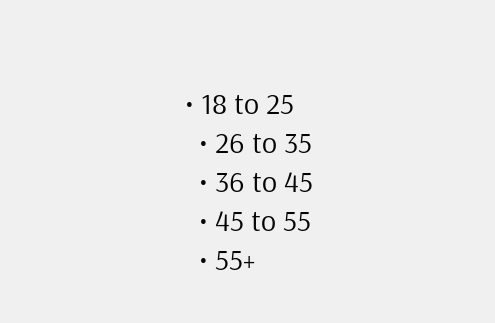• 18 to 25
  • 26 to 35
  • 36 to 45
  • 45 to 55
  • 55+